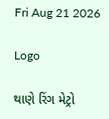Fri Aug 21 2026

Logo

થાણે રિંગ મેટ્રો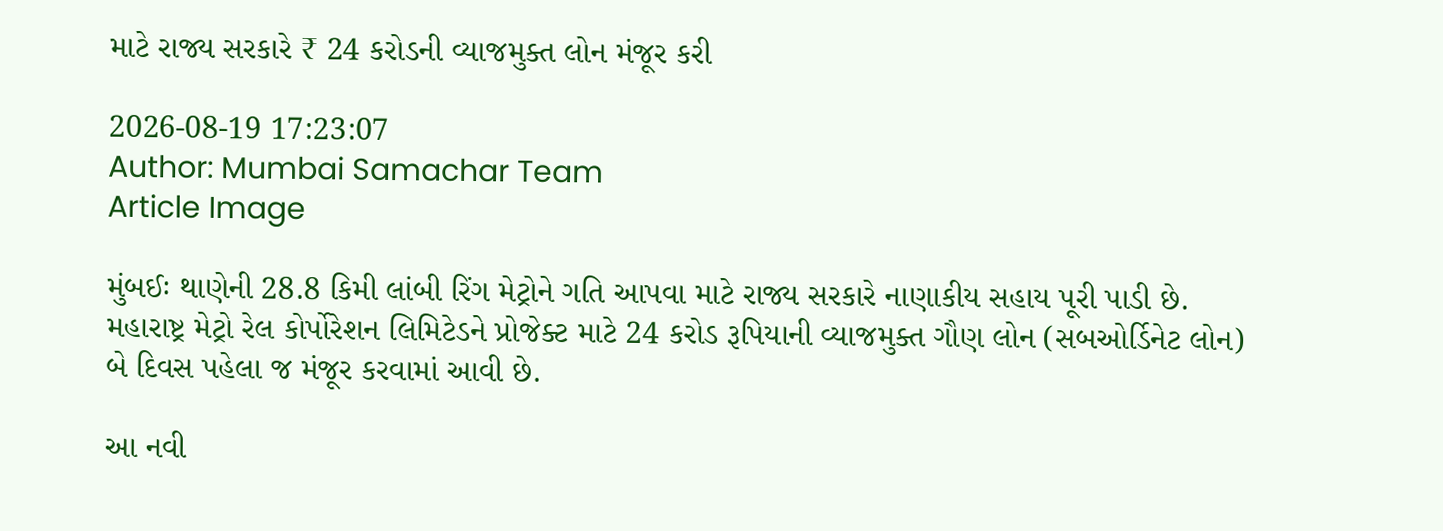માટે રાજ્ય સરકારે ₹ 24 કરોડની વ્યાજમુક્ત લોન મંજૂર કરી

2026-08-19 17:23:07
Author: Mumbai Samachar Team
Article Image

મુંબઈઃ થાણેની 28.8 કિમી લાંબી રિંગ મેટ્રોને ગતિ આપવા માટે રાજ્ય સરકારે નાણાકીય સહાય પૂરી પાડી છે. મહારાષ્ટ્ર મેટ્રો રેલ કોર્પોરેશન લિમિટેડને પ્રોજેક્ટ માટે 24 કરોડ રૂપિયાની વ્યાજમુક્ત ગૌણ લોન (સબઓર્ડિનેટ લોન) બે દિવસ પહેલા જ મંજૂર કરવામાં આવી છે.

આ નવી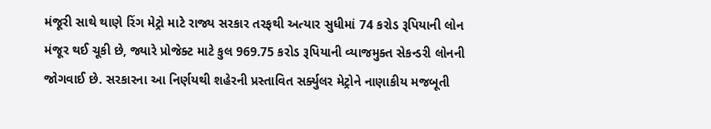મંજૂરી સાથે થાણે રિંગ મેટ્રો માટે રાજ્ય સરકાર તરફથી અત્યાર સુધીમાં 74 કરોડ રૂપિયાની લોન મંજૂર થઈ ચૂકી છે, જ્યારે પ્રોજેક્ટ માટે કુલ 969.75 કરોડ રૂપિયાની વ્યાજમુક્ત સેકન્ડરી લોનની જોગવાઈ છે. સરકારના આ નિર્ણયથી શહેરની પ્રસ્તાવિત સર્ક્યુલર મેટ્રોને નાણાકીય મજબૂતી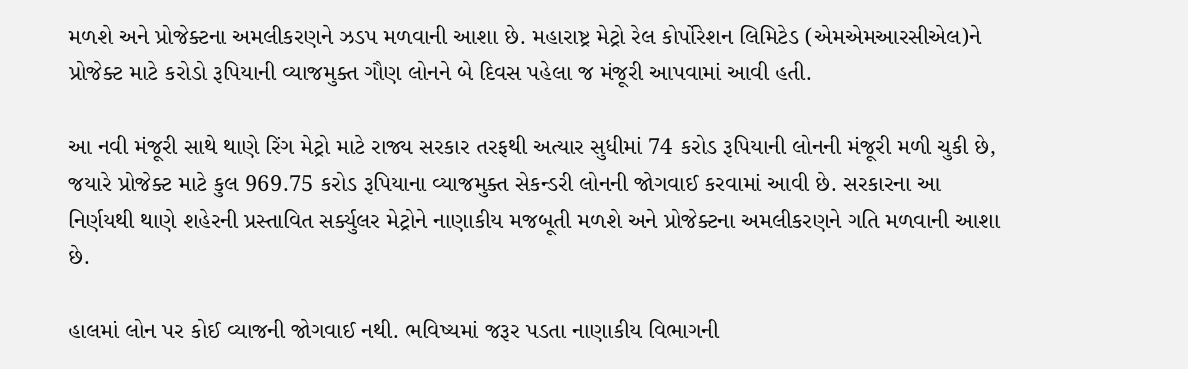મળશે અને પ્રોજેક્ટના અમલીકરણને ઝડપ મળવાની આશા છે. મહારાષ્ટ્ર મેટ્રો રેલ કોર્પોરેશન લિમિટેડ (એમએમઆરસીએલ)ને પ્રોજેક્ટ માટે કરોડો રૂપિયાની વ્યાજમુક્ત ગૌણ લોનને બે દિવસ પહેલા જ મંજૂરી આપવામાં આવી હતી.

આ નવી મંજૂરી સાથે થાણે રિંગ મેટ્રો માટે રાજ્ય સરકાર તરફથી અત્યાર સુધીમાં 74 કરોડ રૂપિયાની લોનની મંજૂરી મળી ચુકી છે, જયારે પ્રોજેક્ટ માટે કુલ 969.75 કરોડ રૂપિયાના વ્યાજમુક્ત સેકન્ડરી લોનની જોગવાઈ કરવામાં આવી છે. સરકારના આ નિર્ણયથી થાણે શહેરની પ્રસ્તાવિત સર્ક્યુલર મેટ્રોને નાણાકીય મજબૂતી મળશે અને પ્રોજેક્ટના અમલીકરણને ગતિ મળવાની આશા છે.

હાલમાં લોન પર કોઈ વ્યાજની જોગવાઈ નથી. ભવિષ્યમાં જરૂર પડતા નાણાકીય વિભાગની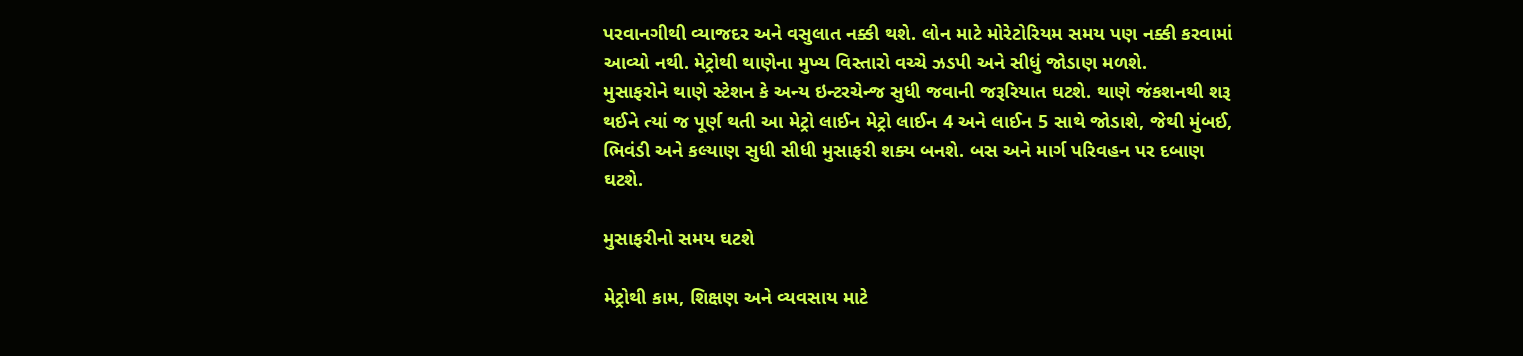પરવાનગીથી વ્યાજદર અને વસુલાત નક્કી થશે. લોન માટે મોરેટોરિયમ સમય પણ નક્કી કરવામાં આવ્યો નથી. મેટ્રોથી થાણેના મુખ્ય વિસ્તારો વચ્ચે ઝડપી અને સીધું જોડાણ મળશે.
મુસાફરોને થાણે સ્ટેશન કે અન્ય ઇન્ટરચેન્જ સુધી જવાની જરૂરિયાત ઘટશે. થાણે જંકશનથી શરૂ થઈને ત્યાં જ પૂર્ણ થતી આ મેટ્રો લાઈન મેટ્રો લાઈન 4 અને લાઈન 5 સાથે જોડાશે, જેથી મુંબઈ, ભિવંડી અને કલ્યાણ સુધી સીધી મુસાફરી શક્ય બનશે. બસ અને માર્ગ પરિવહન પર દબાણ ઘટશે.

મુસાફરીનો સમય ઘટશે

મેટ્રોથી કામ, શિક્ષણ અને વ્યવસાય માટે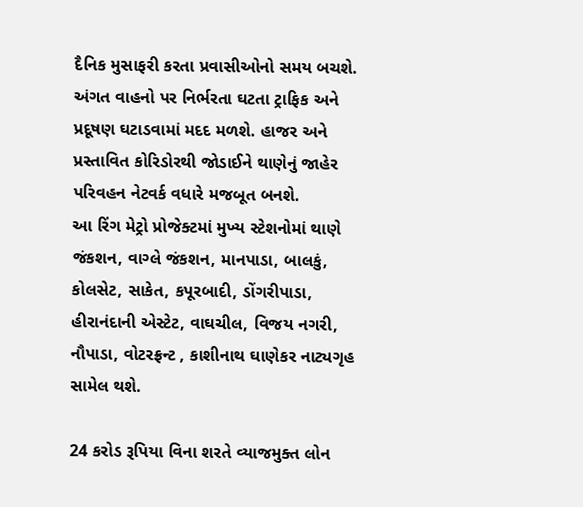દૈનિક મુસાફરી કરતા પ્રવાસીઓનો સમય બચશે. અંગત વાહનો પર નિર્ભરતા ઘટતા ટ્રાફિક અને પ્રદૂષણ ઘટાડવામાં મદદ મળશે. હાજર અને પ્રસ્તાવિત કોરિડોરથી જોડાઈને થાણેનું જાહેર પરિવહન નેટવર્ક વધારે મજબૂત બનશે.
આ રિંગ મેટ્રો પ્રોજેક્ટમાં મુખ્ય સ્ટેશનોમાં થાણે જંકશન, વાગ્લે જંકશન, માનપાડા, બાલકું, કોલસેટ, સાકેત, કપૂરબાદી, ડોંગરીપાડા, હીરાનંદાની એસ્ટેટ, વાઘચીલ, વિજય નગરી, નૌપાડા, વોટરફ્રન્ટ , કાશીનાથ ઘાણેકર નાટ્યગૃહ સામેલ થશે.

24 કરોડ રૂપિયા વિના શરતે વ્યાજમુક્ત લોન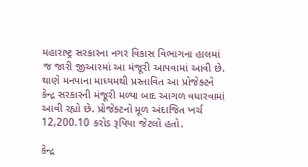મહારાષ્ટ્ર સરકારના નગર વિકાસ વિભાગના હાલમાં જ જારી જીઆરમાં આ મંજૂરી આપવામાં આવી છે. થાણે મનપાના માધ્યમથી પ્રસ્તાવિત આ પ્રોજેક્ટને કેન્દ્ર સરકારની મંજૂરી મળ્યા બાદ આગળ વધારવામાં આવી રહ્યો છે. પ્રોજેક્ટનો મૂળ અંદાજિત ખર્ચ 12,200.10 કરોડ રૂપિયા જેટલો હતો.

કેન્દ્ર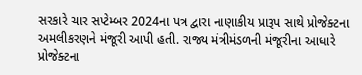સરકારે ચાર સપ્ટેમ્બર 2024ના પત્ર દ્વારા નાણાકીય પ્રારૂપ સાથે પ્રોજેક્ટના અમલીકરણને મંજૂરી આપી હતી. રાજ્ય મંત્રીમંડળની મંજૂરીના આધારે પ્રોજેક્ટના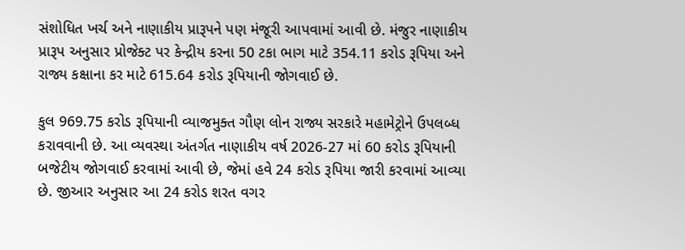સંશોધિત ખર્ચ અને નાણાકીય પ્રારૂપને પણ મંજૂરી આપવામાં આવી છે. મંજુર નાણાકીય પ્રારૂપ અનુસાર પ્રોજેક્ટ પર કેન્દ્રીય કરના 50 ટકા ભાગ માટે 354.11 કરોડ રૂપિયા અને રાજ્ય કક્ષાના કર માટે 615.64 કરોડ રૂપિયાની જોગવાઈ છે.

કુલ 969.75 કરોડ રૂપિયાની વ્યાજમુક્ત ગૌણ લોન રાજ્ય સરકારે મહામેટ્રોને ઉપલબ્ધ કરાવવાની છે. આ વ્યવસ્થા અંતર્ગત નાણાકીય વર્ષ 2026-27 માં 60 કરોડ રૂપિયાની બજેટીય જોગવાઈ કરવામાં આવી છે, જેમાં હવે 24 કરોડ રૂપિયા જારી કરવામાં આવ્યા છે. જીઆર અનુસાર આ 24 કરોડ શરત વગર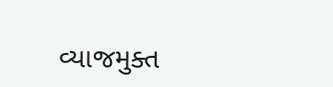વ્યાજમુક્ત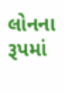લોનના રૂપમાં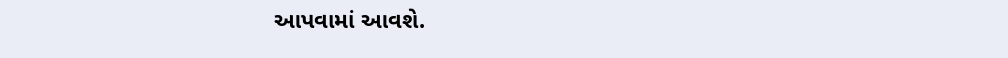આપવામાં આવશે.